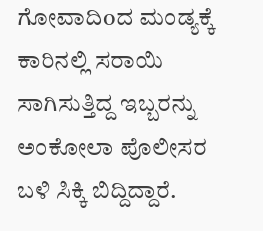ಗೋವಾದಿoದ ಮಂಡ್ಯಕ್ಕೆ ಕಾರಿನಲ್ಲಿ ಸರಾಯಿ ಸಾಗಿಸುತ್ತಿದ್ದ ಇಬ್ಬರನ್ನು ಅಂಕೋಲಾ ಪೊಲೀಸರ ಬಳಿ ಸಿಕ್ಕಿ ಬಿದ್ದಿದ್ದಾರೆ.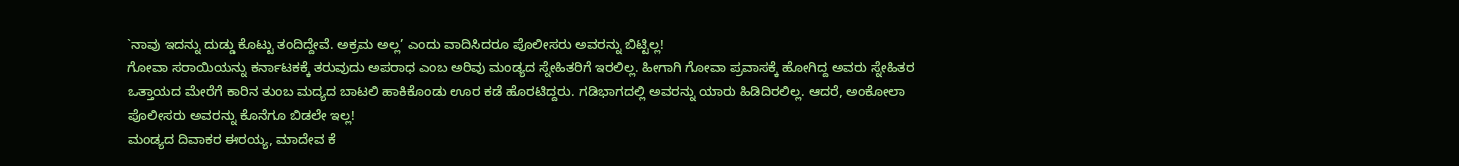`ನಾವು ಇದನ್ನು ದುಡ್ಡು ಕೊಟ್ಟು ತಂದಿದ್ದೇವೆ. ಅಕ್ರಮ ಅಲ್ಲ’ ಎಂದು ವಾದಿಸಿದರೂ ಪೊಲೀಸರು ಅವರನ್ನು ಬಿಟ್ಟಿಲ್ಲ!
ಗೋವಾ ಸರಾಯಿಯನ್ನು ಕರ್ನಾಟಕಕ್ಕೆ ತರುವುದು ಅಪರಾಧ ಎಂಬ ಅರಿವು ಮಂಡ್ಯದ ಸ್ನೇಹಿತರಿಗೆ ಇರಲಿಲ್ಲ. ಹೀಗಾಗಿ ಗೋವಾ ಪ್ರವಾಸಕ್ಕೆ ಹೋಗಿದ್ದ ಅವರು ಸ್ನೇಹಿತರ ಒತ್ತಾಯದ ಮೇರೆಗೆ ಕಾರಿನ ತುಂಬ ಮದ್ಯದ ಬಾಟಲಿ ಹಾಕಿಕೊಂಡು ಊರ ಕಡೆ ಹೊರಟಿದ್ದರು. ಗಡಿಭಾಗದಲ್ಲಿ ಅವರನ್ನು ಯಾರು ಹಿಡಿದಿರಲಿಲ್ಲ. ಆದರೆ, ಅಂಕೋಲಾ ಪೊಲೀಸರು ಅವರನ್ನು ಕೊನೆಗೂ ಬಿಡಲೇ ಇಲ್ಲ!
ಮಂಡ್ಯದ ದಿವಾಕರ ಈರಯ್ಯ, ಮಾದೇವ ಕೆ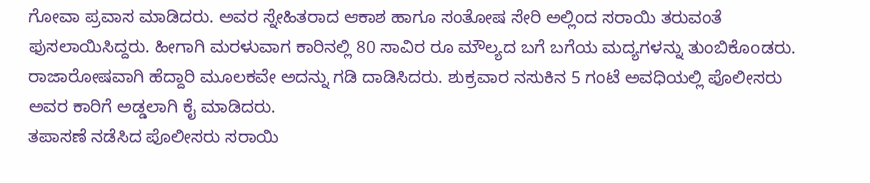ಗೋವಾ ಪ್ರವಾಸ ಮಾಡಿದರು. ಅವರ ಸ್ನೇಹಿತರಾದ ಆಕಾಶ ಹಾಗೂ ಸಂತೋಷ ಸೇರಿ ಅಲ್ಲಿಂದ ಸರಾಯಿ ತರುವಂತೆ ಫುಸಲಾಯಿಸಿದ್ದರು. ಹೀಗಾಗಿ ಮರಳುವಾಗ ಕಾರಿನಲ್ಲಿ 80 ಸಾವಿರ ರೂ ಮೌಲ್ಯದ ಬಗೆ ಬಗೆಯ ಮದ್ಯಗಳನ್ನು ತುಂಬಿಕೊoಡರು. ರಾಜಾರೋಷವಾಗಿ ಹೆದ್ದಾರಿ ಮೂಲಕವೇ ಅದನ್ನು ಗಡಿ ದಾಡಿಸಿದರು. ಶುಕ್ರವಾರ ನಸುಕಿನ 5 ಗಂಟೆ ಅವಧಿಯಲ್ಲಿ ಪೊಲೀಸರು ಅವರ ಕಾರಿಗೆ ಅಡ್ಡಲಾಗಿ ಕೈ ಮಾಡಿದರು.
ತಪಾಸಣೆ ನಡೆಸಿದ ಪೊಲೀಸರು ಸರಾಯಿ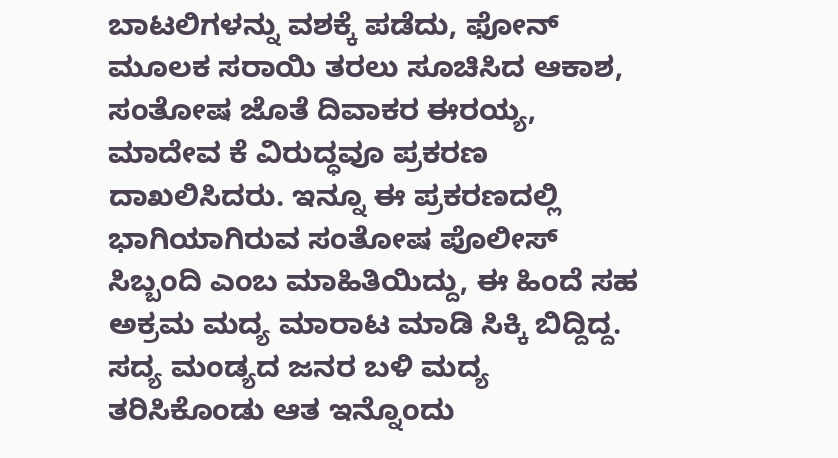ಬಾಟಲಿಗಳನ್ನು ವಶಕ್ಕೆ ಪಡೆದು, ಫೋನ್ ಮೂಲಕ ಸರಾಯಿ ತರಲು ಸೂಚಿಸಿದ ಆಕಾಶ, ಸಂತೋಷ ಜೊತೆ ದಿವಾಕರ ಈರಯ್ಯ, ಮಾದೇವ ಕೆ ವಿರುದ್ಧವೂ ಪ್ರಕರಣ ದಾಖಲಿಸಿದರು. ಇನ್ನೂ ಈ ಪ್ರಕರಣದಲ್ಲಿ ಭಾಗಿಯಾಗಿರುವ ಸಂತೋಷ ಪೊಲೀಸ್ ಸಿಬ್ಬಂದಿ ಎಂಬ ಮಾಹಿತಿಯಿದ್ದು, ಈ ಹಿಂದೆ ಸಹ ಅಕ್ರಮ ಮದ್ಯ ಮಾರಾಟ ಮಾಡಿ ಸಿಕ್ಕಿ ಬಿದ್ದಿದ್ದ. ಸದ್ಯ ಮಂಡ್ಯದ ಜನರ ಬಳಿ ಮದ್ಯ ತರಿಸಿಕೊಂಡು ಆತ ಇನ್ನೊಂದು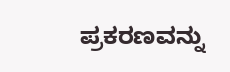ಪ್ರಕರಣವನ್ನು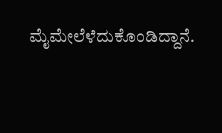ಮೈಮೇಲೆಳೆದುಕೊಂಡಿದ್ದಾನೆ.